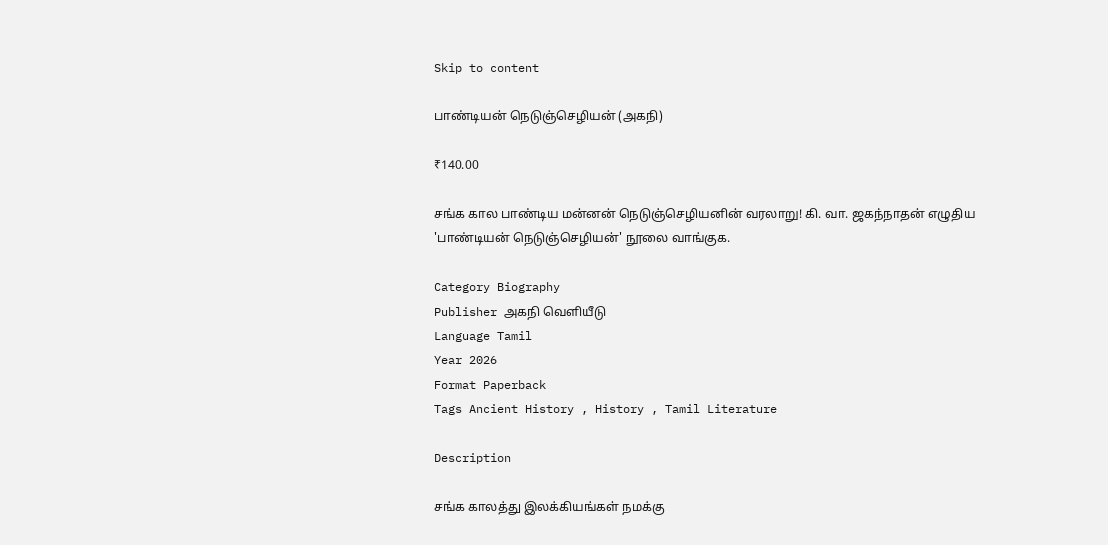Skip to content

பாண்டியன் நெடுஞ்செழியன் (அகநி)

₹140.00

சங்க கால பாண்டிய மன்னன் நெடுஞ்செழியனின் வரலாறு! கி. வா. ஜகந்நாதன் எழுதிய 'பாண்டியன் நெடுஞ்செழியன்' நூலை வாங்குக.

Category Biography
Publisher அகநி வெளியீடு
Language Tamil
Year 2026
Format Paperback
Tags Ancient History , History , Tamil Literature

Description

சங்க காலத்து இலக்கியங்கள் நமக்கு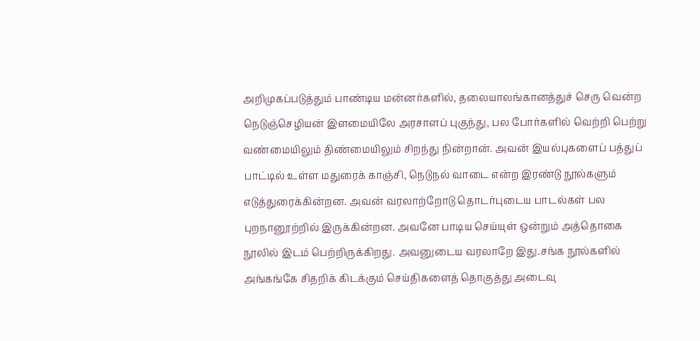அறிமுகப்படுத்தும் பாண்டிய மன்னர்களில், தலையாலங்கானத்துச் செரு வென்ற நெடுஞ்செழியன் இளமையிலே அரசாளப் புகுந்து, பல போர்களில் வெற்றி பெற்று வண்மையிலும் திண்மையிலும் சிறந்து நின்றான். அவன் இயல்புகளைப் பத்துப் பாட்டில் உள்ள மதுரைக் காஞ்சி, நெடுநல் வாடை என்ற இரண்டு நூல்களும் எடுத்துரைக்கின்றன. அவன் வரலாற்றோடு தொடர்புடைய பாடல்கள் பல புறநானூற்றில் இருக்கின்றன. அவனே பாடிய செய்யுள் ஒன்றும் அத்தொகை நூலில் இடம் பெற்றிருக்கிறது. அவனுடைய வரலாறே இது.சங்க நூல்களில் அங்கங்கே சிதறிக் கிடக்கும் செய்திகளைத் தொகுத்து அடைவு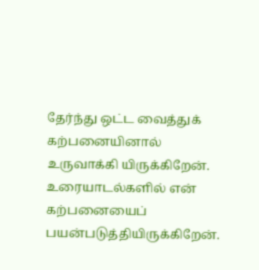தேர்ந்து ஒட்ட வைத்துக் கற்பனையினால் உருவாக்கி யிருக்கிறேன். உரையாடல்களில் என் கற்பனையைப் பயன்படுத்தியிருக்கிறேன்.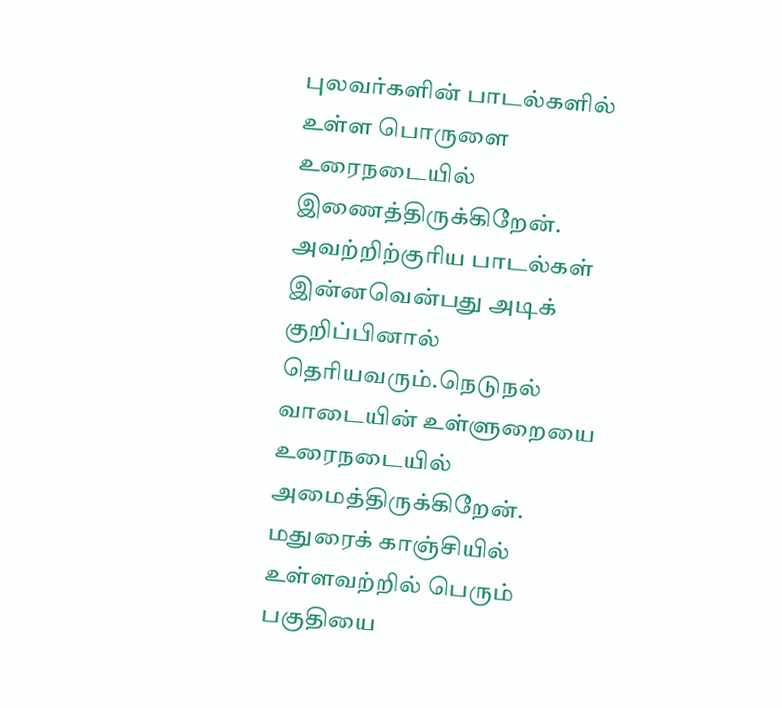புலவர்களின் பாடல்களில் உள்ள பொருளை உரைநடையில் இணைத்திருக்கிறேன். அவற்றிற்குரிய பாடல்கள் இன்னவென்பது அடிக் குறிப்பினால் தெரியவரும்.நெடுநல் வாடையின் உள்ளுறையை உரைநடையில் அமைத்திருக்கிறேன். மதுரைக் காஞ்சியில் உள்ளவற்றில் பெரும் பகுதியை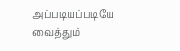அப்படியப்படியே வைத்தும்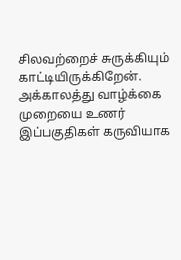சிலவற்றைச் சுருக்கியும் காட்டியிருக்கிறேன். அக்காலத்து வாழ்க்கை முறையை உணர் இப்பகுதிகள் கருவியாக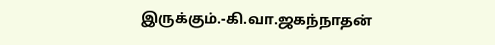இருக்கும்.-கி.வா.ஜகந்நாதன்